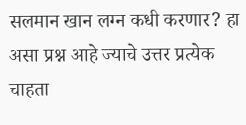सलमान खान लग्न कधी करणार? हा असा प्रश्न आहे ज्याचे उत्तर प्रत्येक चाहता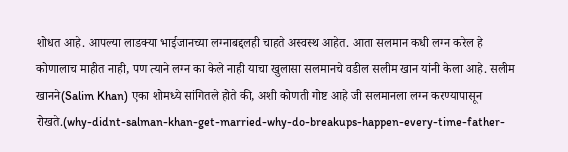शोधत आहे. आपल्या लाडक्या भाईजानच्या लग्नाबद्दलही चाहते अस्वस्थ आहेत. आता सलमान कधी लग्न करेल हे कोणालाच माहीत नाही, पण त्याने लग्न का केले नाही याचा खुलासा सलमानचे वडील सलीम खान यांनी केला आहे. सलीम खानने(Salim Khan) एका शोमध्ये सांगितले होते की, अशी कोणती गोष्ट आहे जी सलमानला लग्न करण्यापासून रोखते.(why-didnt-salman-khan-get-married-why-do-breakups-happen-every-time-father-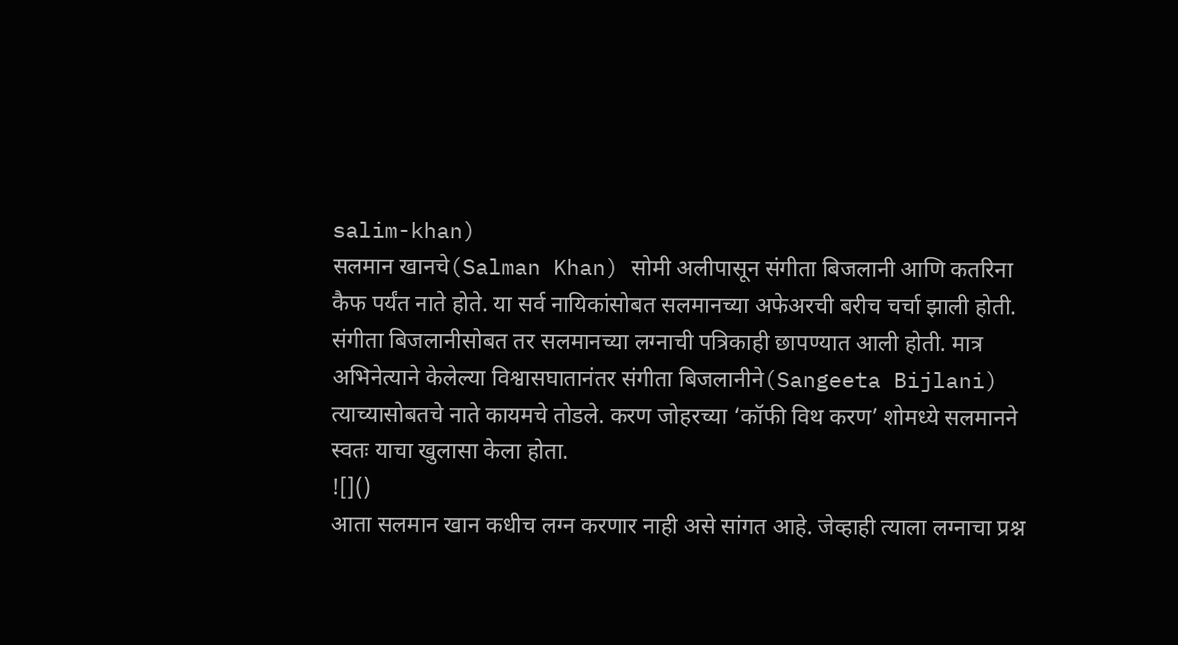salim-khan)
सलमान खानचे(Salman Khan) सोमी अलीपासून संगीता बिजलानी आणि कतरिना कैफ पर्यंत नाते होते. या सर्व नायिकांसोबत सलमानच्या अफेअरची बरीच चर्चा झाली होती. संगीता बिजलानीसोबत तर सलमानच्या लग्नाची पत्रिकाही छापण्यात आली होती. मात्र अभिनेत्याने केलेल्या विश्वासघातानंतर संगीता बिजलानीने(Sangeeta Bijlani) त्याच्यासोबतचे नाते कायमचे तोडले. करण जोहरच्या ‘कॉफी विथ करण’ शोमध्ये सलमानने स्वतः याचा खुलासा केला होता.
![]()
आता सलमान खान कधीच लग्न करणार नाही असे सांगत आहे. जेव्हाही त्याला लग्नाचा प्रश्न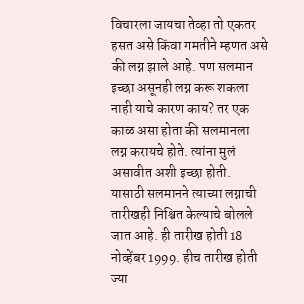विचारला जायचा तेव्हा तो एकतर हसत असे किंवा गमतीने म्हणत असे की लग्न झाले आहे. पण सलमान इच्छा असूनही लग्न करू शकला नाही याचे कारण काय? तर एक काळ असा होता की सलमानला लग्न करायचे होते. त्यांना मुलं असावीत अशी इच्छा होती.
यासाठी सलमानने त्याच्या लग्नाची तारीखही निश्चित केल्याचे बोलले जात आहे. ही तारीख होती 18 नोव्हेंबर 1999. हीच तारीख होती ज्या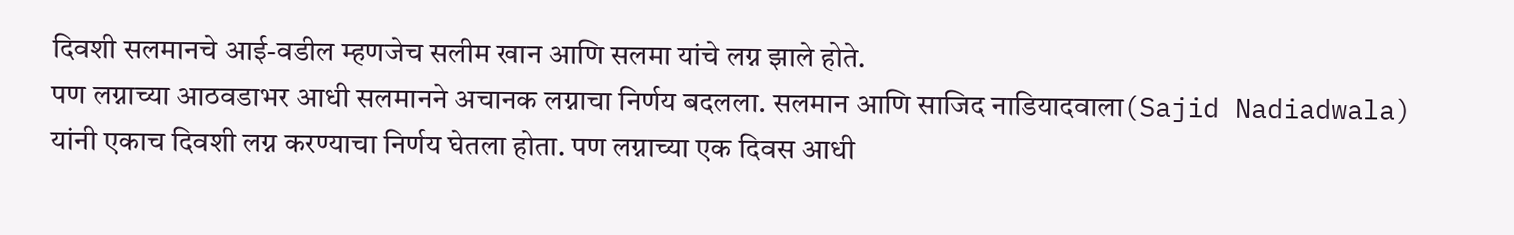दिवशी सलमानचे आई-वडील म्हणजेच सलीम खान आणि सलमा यांचे लग्न झाले होते.
पण लग्नाच्या आठवडाभर आधी सलमानने अचानक लग्नाचा निर्णय बदलला. सलमान आणि साजिद नाडियादवाला(Sajid Nadiadwala) यांनी एकाच दिवशी लग्न करण्याचा निर्णय घेतला होता. पण लग्नाच्या एक दिवस आधी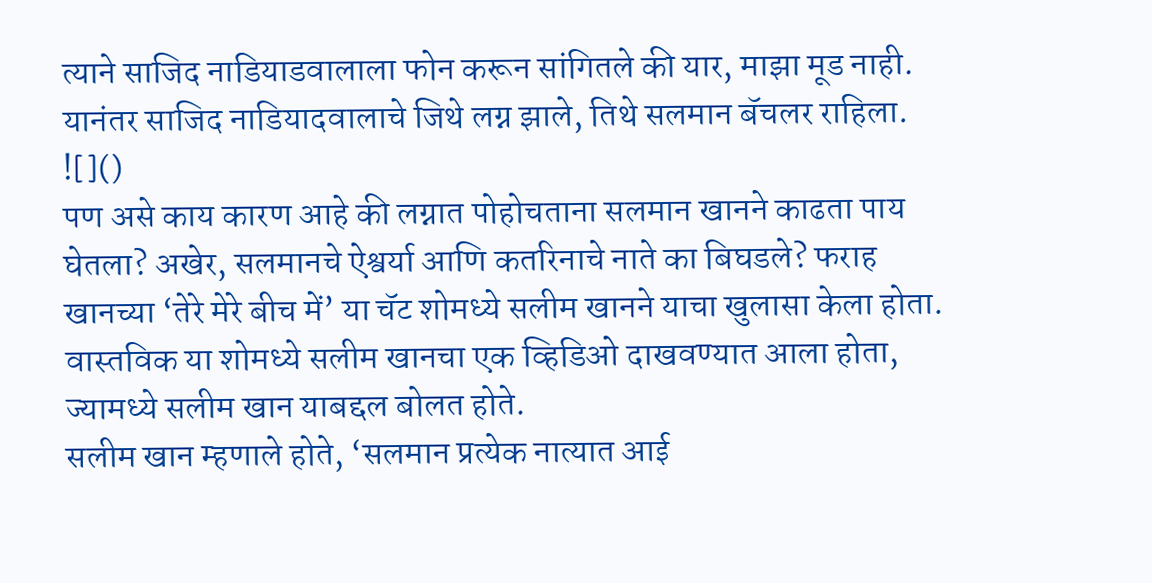त्याने साजिद नाडियाडवालाला फोन करून सांगितले की यार, माझा मूड नाही. यानंतर साजिद नाडियादवालाचे जिथे लग्न झाले, तिथे सलमान बॅचलर राहिला.
![]()
पण असे काय कारण आहे की लग्नात पोहोचताना सलमान खानने काढता पाय घेतला? अखेर, सलमानचे ऐश्वर्या आणि कतरिनाचे नाते का बिघडले? फराह खानच्या ‘तेरे मेरे बीच में’ या चॅट शोमध्ये सलीम खानने याचा खुलासा केला होता. वास्तविक या शोमध्ये सलीम खानचा एक व्हिडिओ दाखवण्यात आला होता, ज्यामध्ये सलीम खान याबद्दल बोलत होते.
सलीम खान म्हणाले होते, ‘सलमान प्रत्येक नात्यात आई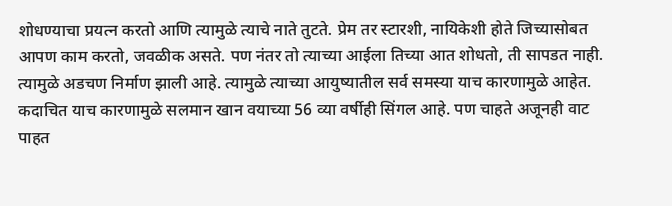शोधण्याचा प्रयत्न करतो आणि त्यामुळे त्याचे नाते तुटते. प्रेम तर स्टारशी, नायिकेशी होते जिच्यासोबत आपण काम करतो, जवळीक असते. पण नंतर तो त्याच्या आईला तिच्या आत शोधतो, ती सापडत नाही. त्यामुळे अडचण निर्माण झाली आहे. त्यामुळे त्याच्या आयुष्यातील सर्व समस्या याच कारणामुळे आहेत.
कदाचित याच कारणामुळे सलमान खान वयाच्या 56 व्या वर्षीही सिंगल आहे. पण चाहते अजूनही वाट पाहत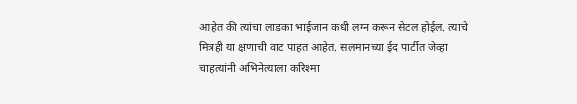आहेत की त्यांचा लाडका भाईजान कधी लग्न करून सेटल होईल. त्याचे मित्रही या क्षणाची वाट पाहत आहेत. सलमानच्या ईद पार्टीत जेव्हा चाहत्यांनी अभिनेत्याला करिश्मा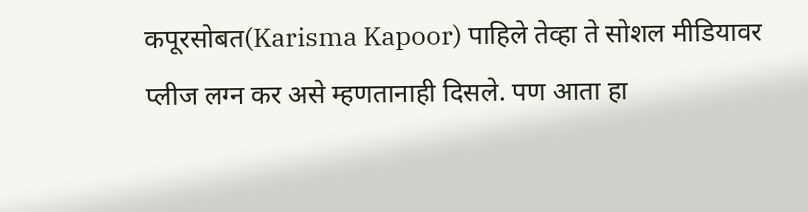कपूरसोबत(Karisma Kapoor) पाहिले तेव्हा ते सोशल मीडियावर प्लीज लग्न कर असे म्हणतानाही दिसले. पण आता हा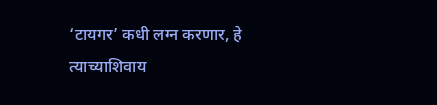‘टायगर’ कधी लग्न करणार, हे त्याच्याशिवाय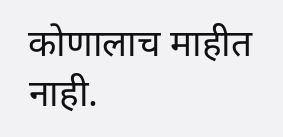कोणालाच माहीत नाही.